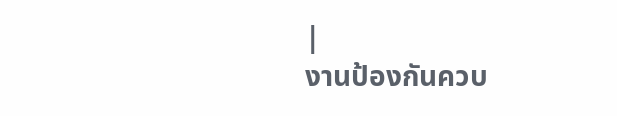|
งานป้องกันควบ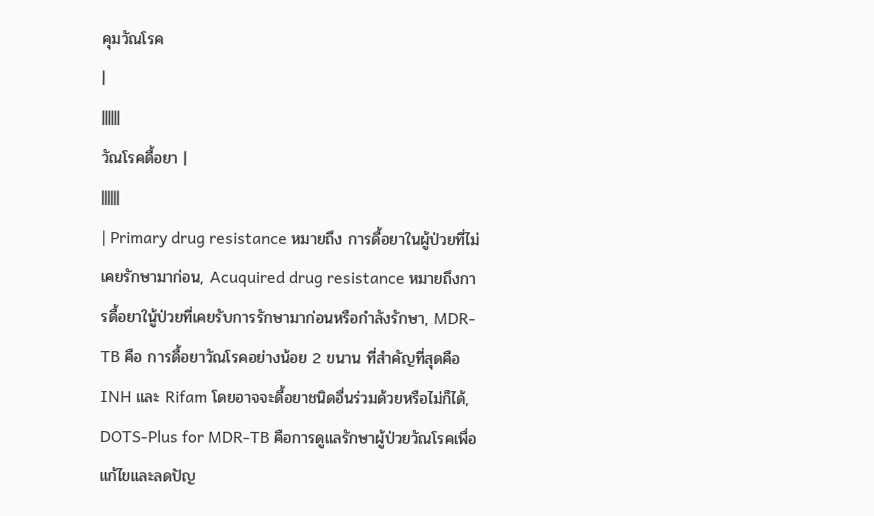คุมวัณโรค
|
||||||
วัณโรคดื้อยา |
||||||
| Primary drug resistance หมายถึง การดื้อยาในผู้ป่วยที่ไม่เคยรักษามาก่อน, Acuquired drug resistance หมายถึงการดื้อยาในู้ป่วยที่เคยรับการรักษามาก่อนหรือกำลังรักษา, MDR-TB คือ การดื้อยาวัณโรคอย่างน้อย 2 ขนาน ที่สำคัญที่สุดคือ INH และ Rifam โดยอาจจะดื้อยาชนิดอื่นร่วมด้วยหรือไม่ก็ได้, DOTS-Plus for MDR-TB คือการดูแลรักษาผู้ป่วยวัณโรคเพื่อแก้ไขและลดปัญ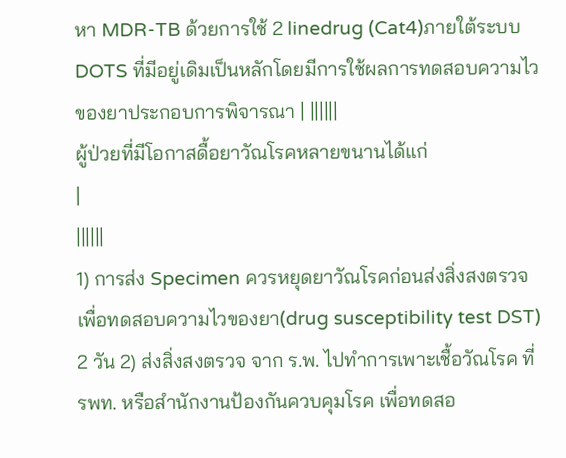หา MDR-TB ด้วยการใช้ 2 linedrug (Cat4)ภายใต้ระบบ DOTS ที่มีอยู่เดิมเป็นหลักโดยมีการใช้ผลการทดสอบความไวของยาประกอบการพิจารณา | ||||||
ผู้ป่วยที่มีโอกาสดื้อยาวัณโรคหลายขนานได้แก่
|
||||||
1) การส่ง Specimen ควรหยุดยาวัณโรคก่อนส่งสิ่งสงตรวจเพื่อทดสอบความไวของยา(drug susceptibility test DST) 2 วัน 2) ส่งสิ่งสงตรวจ จาก ร.พ. ไปทำการเพาะเชื้อวัณโรค ที่ รพท. หรือสำนักงานป้องกันควบคุมโรค เพื่อทดสอ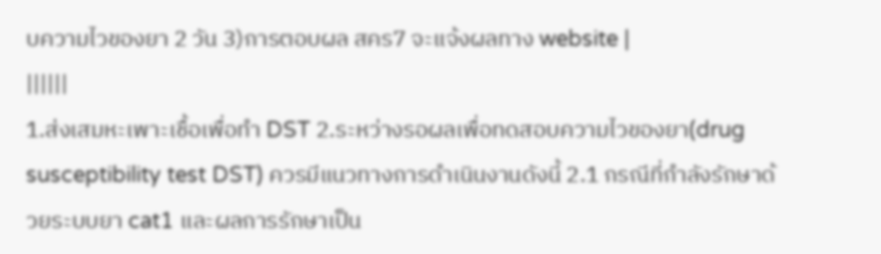บความไวของยา 2 วัน 3)การตอบผล สคร7 จะแจ้งผลทาง website |
||||||
1.ส่งเสมหะเพาะเชื้อเพื่อทำ DST 2.ระหว่างรอผลเพื่อทดสอบความไวของยา(drug susceptibility test DST) ควรมีแนวทางการดำเนินงานดังนี้ 2.1 กรณีที่กำลังรักษาด้วยระบบยา cat1 และผลการรักษาเป็น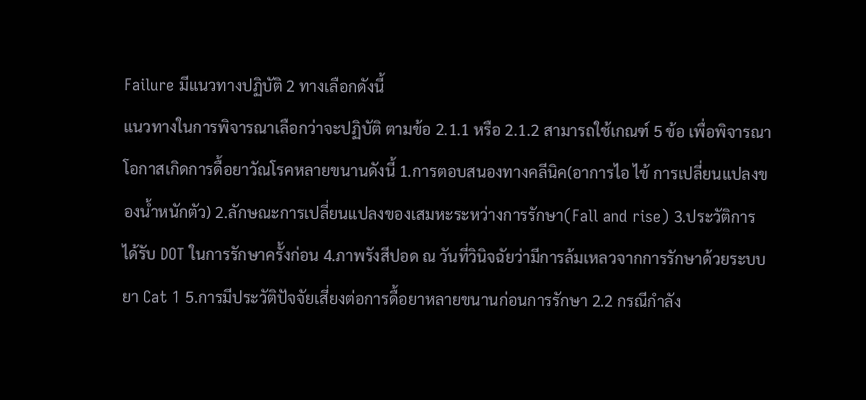Failure มีแนวทางปฏิบัติ 2 ทางเลือกดังนี้
แนวทางในการพิจารณาเลือกว่าจะปฏิบัติ ตามข้อ 2.1.1 หรือ 2.1.2 สามารถใช้เกณฑ์ 5 ข้อ เพื่อพิจารณาโอกาสเกิดการดื้อยาวัณโรคหลายขนานดังนี้ 1.การตอบสนองทางคลีนิค(อาการไอ ไข้ การเปลี่ยนแปลงของน้ำหนักตัว) 2.ลักษณะการเปลี่ยนแปลงของเสมหะระหว่างการรักษา(Fall and rise) 3.ประวัติการได้รับ DOT ในการรักษาครั้งก่อน 4.ภาพรังสีปอด ณ วันที่วินิจฉัยว่ามีการล้มเหลวจากการรักษาด้วยระบบยา Cat 1 5.การมีประวัติปัจจัยเสี่ยงต่อการดื้อยาหลายขนานก่อนการรักษา 2.2 กรณีกำลัง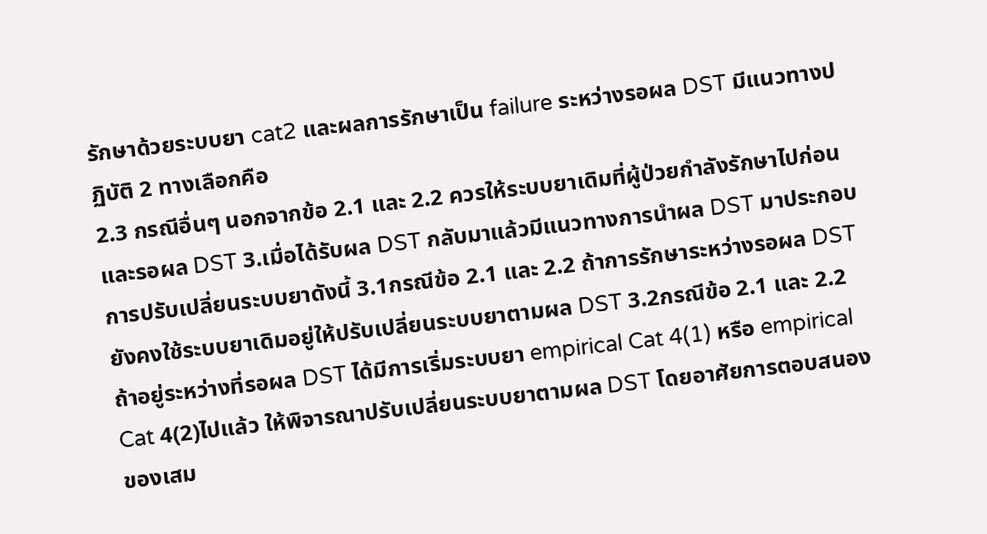รักษาด้วยระบบยา cat2 และผลการรักษาเป็น failure ระหว่างรอผล DST มีแนวทางปฏิบัติ 2 ทางเลือกคือ
2.3 กรณีอื่นๆ นอกจากข้อ 2.1 และ 2.2 ควรให้ระบบยาเดิมที่ผู้ป่วยกำลังรักษาไปก่อนและรอผล DST 3.เมื่อได้รับผล DST กลับมาแล้วมีแนวทางการนำผล DST มาประกอบการปรับเปลี่ยนระบบยาดังนี้ 3.1กรณีข้อ 2.1 และ 2.2 ถ้าการรักษาระหว่างรอผล DST ยังคงใช้ระบบยาเดิมอยู่ให้ปรับเปลี่ยนระบบยาตามผล DST 3.2กรณีข้อ 2.1 และ 2.2 ถ้าอยู่ระหว่างที่รอผล DST ได้มีการเริ่มระบบยา empirical Cat 4(1) หรือ empirical Cat 4(2)ไปแล้ว ให้พิจารณาปรับเปลี่ยนระบบยาตามผล DST โดยอาศัยการตอบสนองของเสม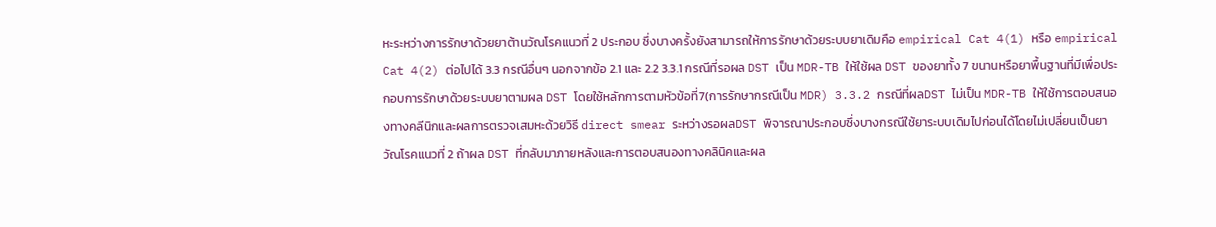หะระหว่างการรักษาด้วยยาต้านวัณโรคแนวที่ 2 ประกอบ ซึ่งบางครั้งยังสามารถให้การรักษาด้วยระบบยาเดิมคือ empirical Cat 4(1) หรือ empirical Cat 4(2) ต่อไปได้ 3.3 กรณีอื่นๆ นอกจากข้อ 2.1 และ 2.2 3.3.1 กรณีที่รอผล DST เป็น MDR-TB ให้ใช้ผล DST ของยาทั้ง 7 ขนานหรือยาพื้นฐานที่มีเพื่อประกอบการรักษาด้วยระบบยาตามผล DST โดยใช้หลักการตามหัวข้อที่7(การรักษากรณีเป็น MDR) 3.3.2 กรณีที่ผลDST ไม่เป็น MDR-TB ให้ใช้การตอบสนองทางคลีนิกและผลการตรวจเสมหะด้วยวิธี direct smear ระหว่างรอผลDST พิจารณาประกอบซึ่งบางกรณีใช้ยาระบบเดิมไปก่อนได้โดยไม่เปลี่ยนเป็นยาวัณโรคแนวที่ 2 ถ้าผล DST ที่กลับมาภายหลังและการตอบสนองทางคลินิคและผล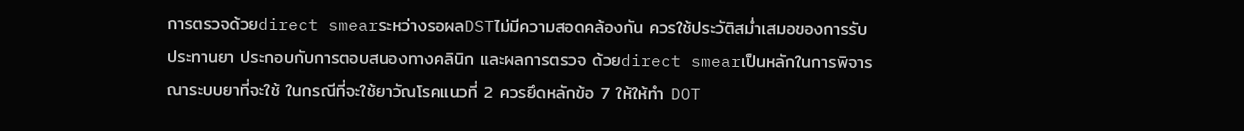การตรวจด้วยdirect smearระหว่างรอผลDSTไม่มีความสอดคล้องกัน ควรใช้ประวัติสม่ำเสมอของการรับประทานยา ประกอบกับการตอบสนองทางคลินิก และผลการตรวจ ด้วยdirect smearเป็นหลักในการพิจารณาระบบยาที่จะใช้ ในกรณีที่จะใช้ยาวัณโรคแนวที่ 2 ควรยึดหลักข้อ 7 ให้ให้ทำ DOT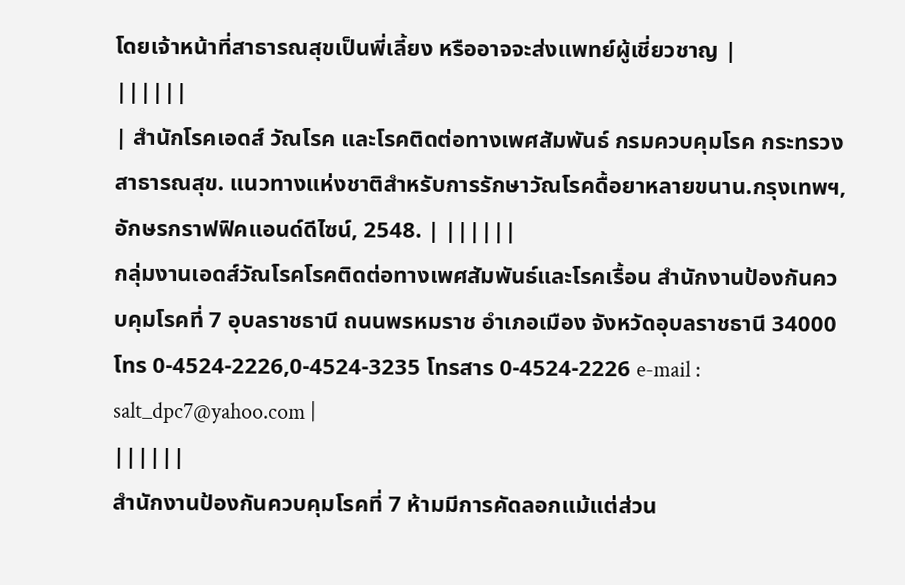โดยเจ้าหน้าที่สาธารณสุขเป็นพี่เลี้ยง หรืออาจจะส่งแพทย์ผู้เชี่ยวชาญ |
||||||
| สำนักโรคเอดส์ วัณโรค และโรคติดต่อทางเพศสัมพันธ์ กรมควบคุมโรค กระทรวงสาธารณสุข. แนวทางแห่งชาติสำหรับการรักษาวัณโรคดื้อยาหลายขนาน.กรุงเทพฯ,อักษรกราฟฟิคแอนด์ดีไซน์, 2548. | ||||||
กลุ่มงานเอดส์วัณโรคโรคติดต่อทางเพศสัมพันธ์และโรคเรื้อน สำนักงานป้องกันควบคุมโรคที่ 7 อุบลราชธานี ถนนพรหมราช อำเภอเมือง จังหวัดอุบลราชธานี 34000 โทร 0-4524-2226,0-4524-3235 โทรสาร 0-4524-2226 e-mail : salt_dpc7@yahoo.com |
||||||
สำนักงานป้องกันควบคุมโรคที่ 7 ห้ามมีการคัดลอกแม้แต่ส่วน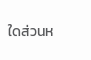ใดส่วนห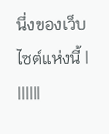นึ่งของเว็บไซต์แห่งนี้ |
||||||